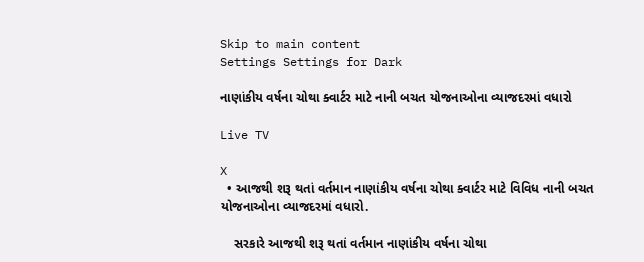Skip to main content
Settings Settings for Dark

નાણાંકીય વર્ષના ચોથા ક્વાર્ટર માટે નાની બચત યોજનાઓના વ્યાજદરમાં વધારો

Live TV

X
  • આજથી શરૂ થતાં વર્તમાન નાણાંકીય વર્ષના ચોથા ક્વાર્ટર માટે વિવિધ નાની બચત યોજનાઓના વ્યાજદરમાં વધારો.

    સરકારે આજથી શરૂ થતાં વર્તમાન નાણાંકીય વર્ષના ચોથા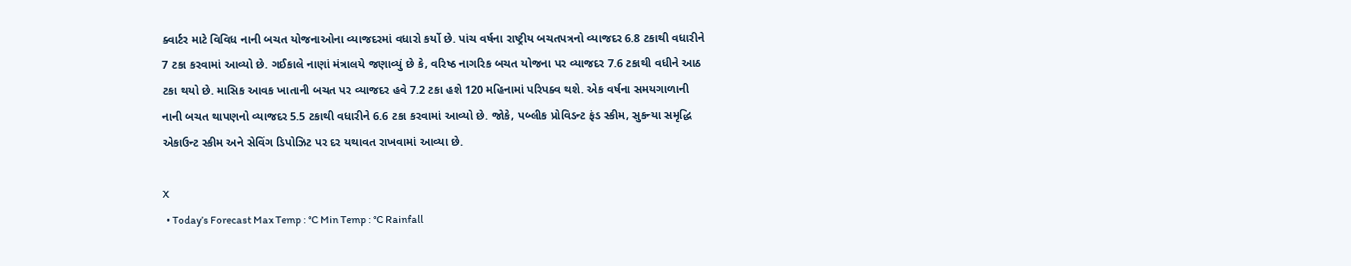ક્વાર્ટર માટે વિવિધ નાની બચત યોજનાઓના વ્યાજદરમાં વધારો કર્યો છે. પાંચ વર્ષના રાષ્ટ્રીય બચતપત્રનો વ્યાજદર 6.8 ટકાથી વધારીને 7 ટકા કરવામાં આવ્યો છે. ગઈકાલે નાણાં મંત્રાલયે જણાવ્યું છે કે, વરિષ્ઠ નાગરિક બચત યોજના પર વ્યાજદર 7.6 ટકાથી વધીને આઠ ટકા થયો છે. માસિક આવક ખાતાની બચત પર વ્યાજદર હવે 7.2 ટકા હશે 120 મહિનામાં પરિપક્વ થશે. એક વર્ષના સમયગાળાની નાની બચત થાપણનો વ્યાજદર 5.5 ટકાથી વધારીને 6.6 ટકા કરવામાં આવ્યો છે. જોકે, પબ્લીક પ્રોવિડન્ટ ફંડ સ્કીમ, સુકન્યા સમૃદ્ધિ એકાઉન્ટ સ્કીમ અને સેવિંગ ડિપોઝિટ પર દર યથાવત રાખવામાં આવ્યા છે.

X
  • Today’s Forecast Max Temp : °C Min Temp : °C Rainfall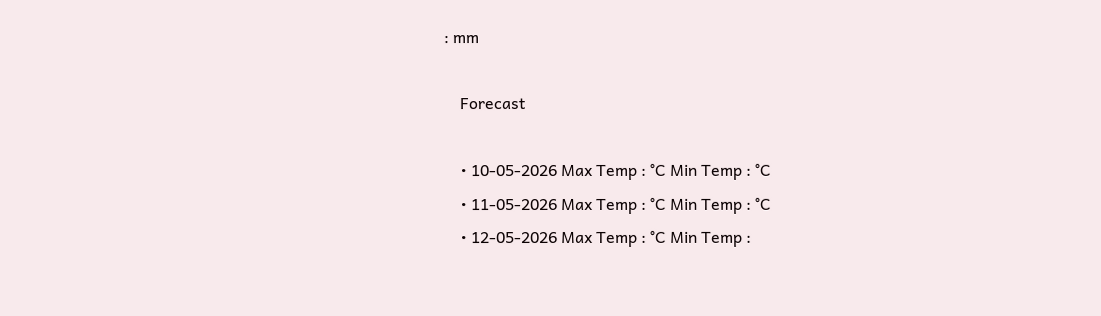: mm

    Forecast

    • 10-05-2026 Max Temp : °C Min Temp : °C
    • 11-05-2026 Max Temp : °C Min Temp : °C
    • 12-05-2026 Max Temp : °C Min Temp :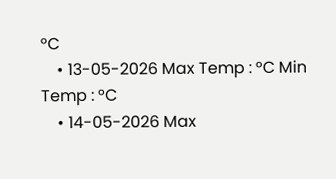°C
    • 13-05-2026 Max Temp : °C Min Temp : °C
    • 14-05-2026 Max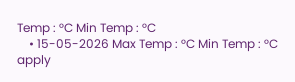Temp : °C Min Temp : °C
    • 15-05-2026 Max Temp : °C Min Temp : °C
apply